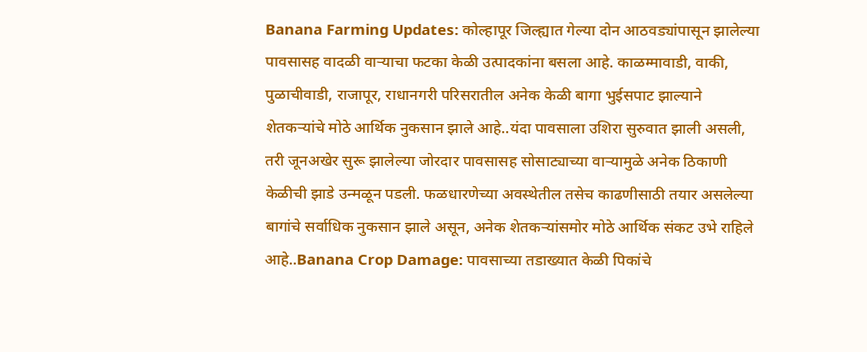Banana Farming Updates: कोल्हापूर जिल्ह्यात गेल्या दोन आठवड्यांपासून झालेल्या पावसासह वादळी वाऱ्याचा फटका केळी उत्पादकांना बसला आहे. काळम्मावाडी, वाकी, पुळाचीवाडी, राजापूर, राधानगरी परिसरातील अनेक केळी बागा भुईसपाट झाल्याने शेतकऱ्यांचे मोठे आर्थिक नुकसान झाले आहे..यंदा पावसाला उशिरा सुरुवात झाली असली, तरी जूनअखेर सुरू झालेल्या जोरदार पावसासह सोसाट्याच्या वाऱ्यामुळे अनेक ठिकाणी केळीची झाडे उन्मळून पडली. फळधारणेच्या अवस्थेतील तसेच काढणीसाठी तयार असलेल्या बागांचे सर्वाधिक नुकसान झाले असून, अनेक शेतकऱ्यांसमोर मोठे आर्थिक संकट उभे राहिले आहे..Banana Crop Damage: पावसाच्या तडाख्यात केळी पिकांचे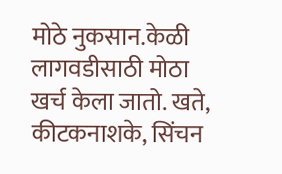मोठे नुकसान.केळी लागवडीसाठी मोठा खर्च केला जातो. खते, कीटकनाशके, सिंचन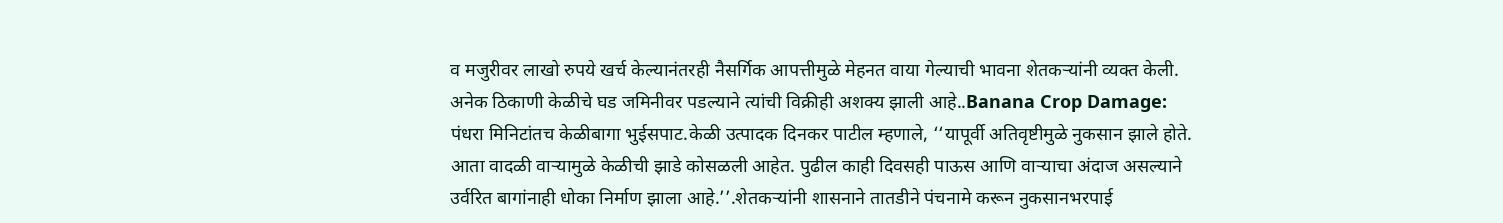व मजुरीवर लाखो रुपये खर्च केल्यानंतरही नैसर्गिक आपत्तीमुळे मेहनत वाया गेल्याची भावना शेतकऱ्यांनी व्यक्त केली. अनेक ठिकाणी केळीचे घड जमिनीवर पडल्याने त्यांची विक्रीही अशक्य झाली आहे..Banana Crop Damage: पंधरा मिनिटांतच केळीबागा भुईसपाट.केळी उत्पादक दिनकर पाटील म्हणाले, ‘‘यापूर्वी अतिवृष्टीमुळे नुकसान झाले होते. आता वादळी वाऱ्यामुळे केळीची झाडे कोसळली आहेत. पुढील काही दिवसही पाऊस आणि वाऱ्याचा अंदाज असल्याने उर्वरित बागांनाही धोका निर्माण झाला आहे.’’.शेतकऱ्यांनी शासनाने तातडीने पंचनामे करून नुकसानभरपाई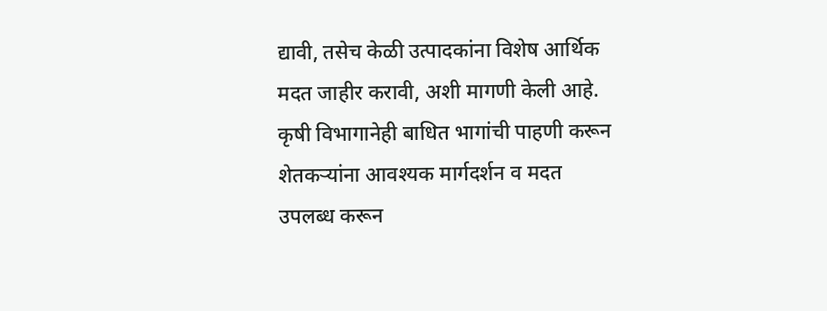द्यावी, तसेच केळी उत्पादकांना विशेष आर्थिक मदत जाहीर करावी, अशी मागणी केली आहे. कृषी विभागानेही बाधित भागांची पाहणी करून शेतकऱ्यांना आवश्यक मार्गदर्शन व मदत उपलब्ध करून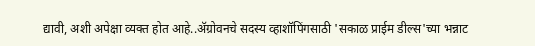द्यावी, अशी अपेक्षा व्यक्त होत आहे..ॲग्रोवनचे सदस्य व्हाशॉपिंगसाठी 'सकाळ प्राईम डील्स'च्या भन्नाट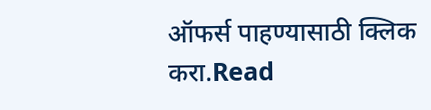ऑफर्स पाहण्यासाठी क्लिक करा.Read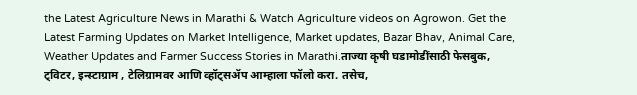the Latest Agriculture News in Marathi & Watch Agriculture videos on Agrowon. Get the Latest Farming Updates on Market Intelligence, Market updates, Bazar Bhav, Animal Care, Weather Updates and Farmer Success Stories in Marathi.ताज्या कृषी घडामोडींसाठी फेसबुक, ट्विटर, इन्स्टाग्राम , टेलिग्रामवर आणि व्हॉट्सॲप आम्हाला फॉलो करा. तसेच,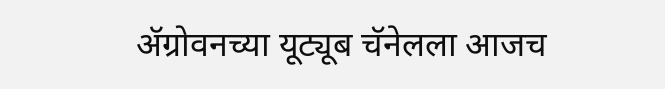ॲग्रोवनच्या यूट्यूब चॅनेलला आजच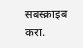सबस्क्राइब करा.